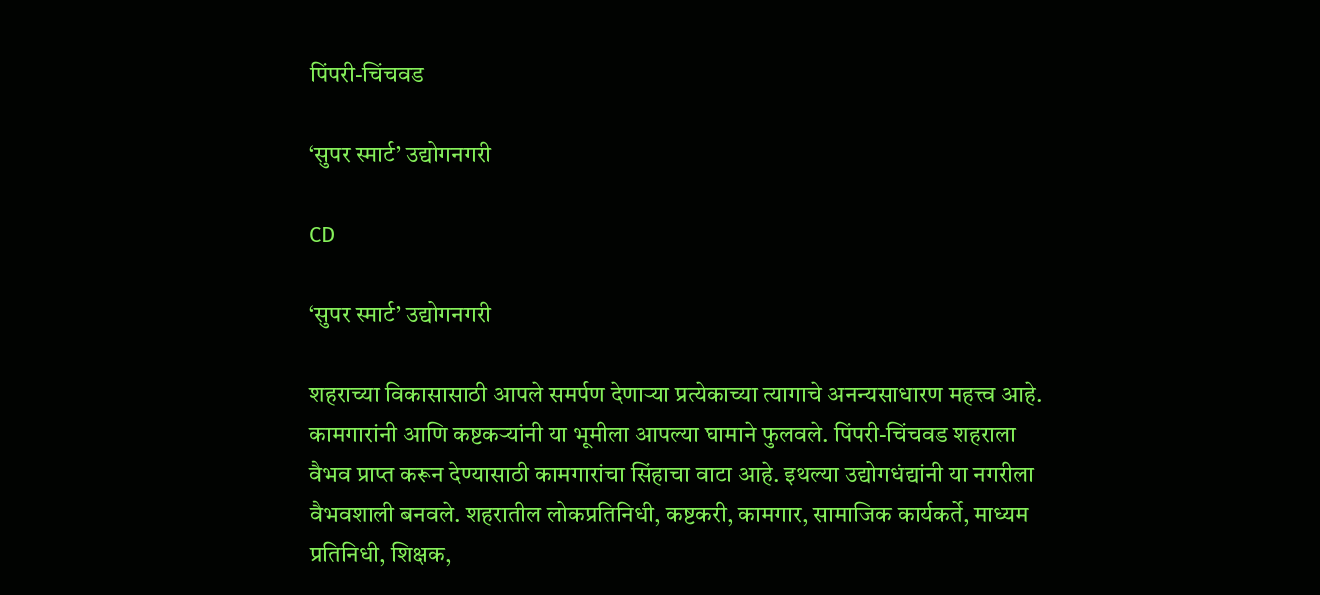पिंपरी-चिंचवड

‘सुपर स्मार्ट’ उद्योगनगरी

CD

‘सुपर स्मार्ट’ उद्योगनगरी

शहराच्या विकासासाठी आपले समर्पण देणाऱ्या प्रत्येकाच्या त्यागाचे अनन्यसाधारण महत्त्व आहे. कामगारांनी आणि कष्टकऱ्यांनी या भूमीला आपल्या घामाने फुलवले. पिंपरी-चिंचवड शहराला वैभव प्राप्त करून देण्यासाठी कामगारांचा सिंहाचा वाटा आहे. इथल्या उद्योगधंद्यांनी या नगरीला वैभवशाली बनवले. शहरातील लोकप्रतिनिधी, कष्टकरी, कामगार, सामाजिक कार्यकर्ते, माध्यम प्रतिनिधी, शिक्षक,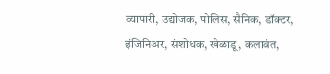व्यापारी, उद्योजक, पोलिस, सैनिक, डॉक्टर, इंजिनिअर, संशोधक, खेळाडू, कलावंत,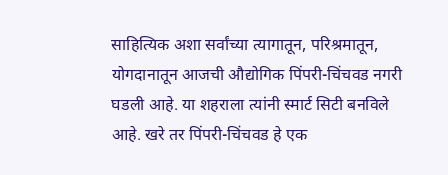साहित्यिक अशा सर्वांच्या त्यागातून, परिश्रमातून, योगदानातून आजची औद्योगिक पिंपरी-चिंचवड नगरी घडली आहे. या शहराला त्यांनी स्मार्ट सिटी बनविले आहे. खरे तर पिंपरी-चिंचवड हे एक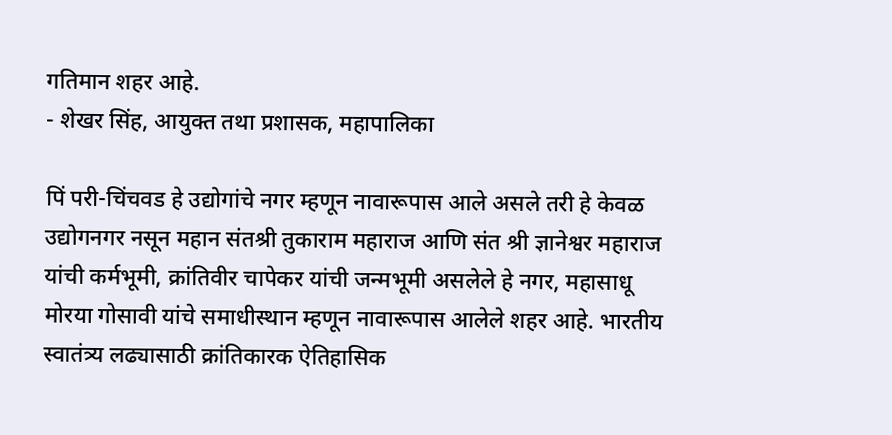गतिमान शहर आहे.
- शेखर सिंह, आयुक्त तथा प्रशासक, महापालिका

पिं परी-चिंचवड हे उद्योगांचे नगर म्हणून नावारूपास आले असले तरी हे केवळ उद्योगनगर नसून महान संतश्री तुकाराम महाराज आणि संत श्री ज्ञानेश्वर महाराज यांची कर्मभूमी, क्रांतिवीर चापेकर यांची जन्मभूमी असलेले हे नगर, महासाधू मोरया गोसावी यांचे समाधीस्थान म्हणून नावारूपास आलेले शहर आहे. भारतीय स्वातंत्र्य लढ्यासाठी क्रांतिकारक ऐतिहासिक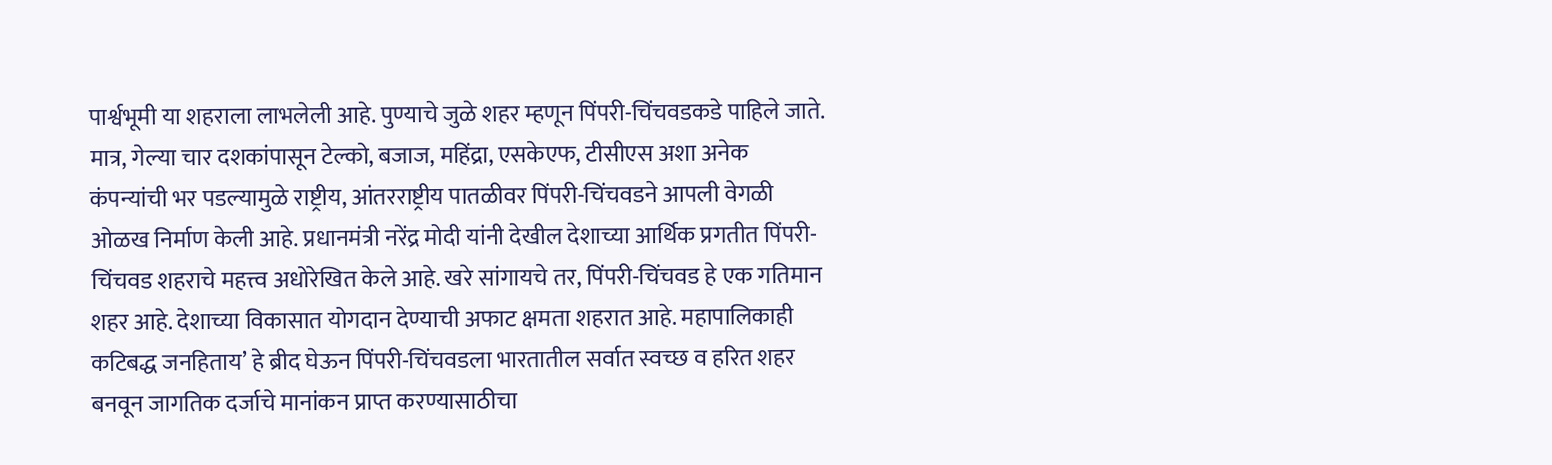पार्श्वभूमी या शहराला लाभलेली आहे. पुण्याचे जुळे शहर म्हणून पिंपरी-चिंचवडकडे पाहिले जाते. मात्र, गेल्या चार दशकांपासून टेल्को, बजाज, महिंद्रा, एसकेएफ, टीसीएस अशा अनेक कंपन्यांची भर पडल्यामुळे राष्ट्रीय, आंतरराष्ट्रीय पातळीवर पिंपरी-चिंचवडने आपली वेगळी ओळख निर्माण केली आहे. प्रधानमंत्री नरेंद्र मोदी यांनी देखील देशाच्या आर्थिक प्रगतीत पिंपरी-चिंचवड शहराचे महत्त्व अधोरेखित केले आहे. खरे सांगायचे तर, पिंपरी-चिंचवड हे एक गतिमान शहर आहे. देशाच्या विकासात योगदान देण्याची अफाट क्षमता शहरात आहे. महापालिकाही कटिबद्ध जनहिताय’ हे ब्रीद घेऊन पिंपरी-चिंचवडला भारतातील सर्वात स्वच्छ व हरित शहर बनवून जागतिक दर्जाचे मानांकन प्राप्त करण्यासाठीचा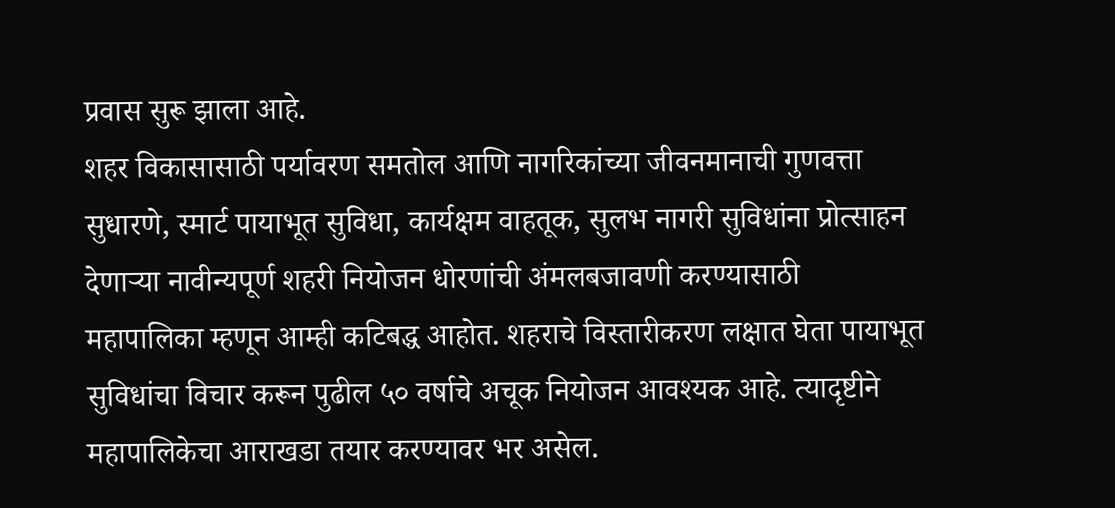प्रवास सुरू झाला आहे.
शहर विकासासाठी पर्यावरण समतोल आणि नागरिकांच्या जीवनमानाची गुणवत्ता सुधारणे, स्मार्ट पायाभूत सुविधा, कार्यक्षम वाहतूक, सुलभ नागरी सुविधांना प्रोत्साहन देणाऱ्या नावीन्यपूर्ण शहरी नियोजन धोरणांची अंमलबजावणी करण्यासाठी महापालिका म्हणून आम्ही कटिबद्ध आहोत. शहराचे विस्तारीकरण लक्षात घेता पायाभूत सुविधांचा विचार करून पुढील ५० वर्षाचे अचूक नियोजन आवश्यक आहे. त्यादृष्टीने महापालिकेचा आराखडा तयार करण्यावर भर असेल.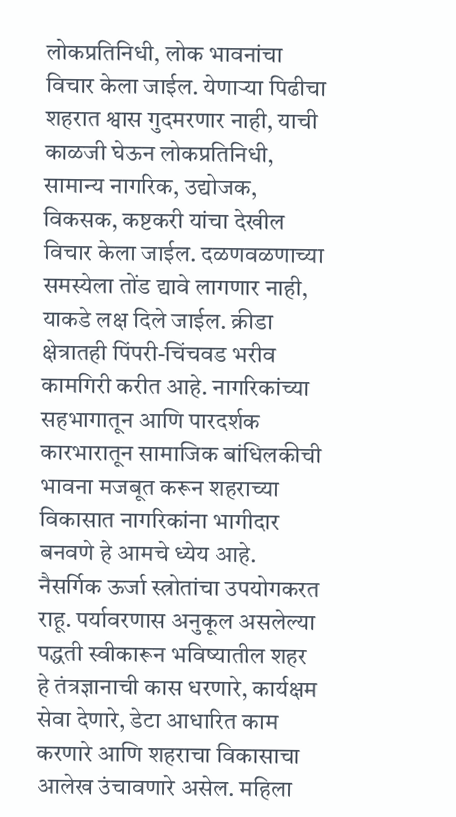लोकप्रतिनिधी, लोक भावनांचा विचार केला जाईल. येणाऱ्या पिढीचा शहरात श्वास गुदमरणार नाही, याची काळजी घेऊन लोकप्रतिनिधी, सामान्य नागरिक, उद्योजक, विकसक, कष्टकरी यांचा देखील विचार केला जाईल. दळणवळणाच्या समस्येला तोंड द्यावे लागणार नाही, याकडे लक्ष दिले जाईल. क्रीडा क्षेत्रातही पिंपरी-चिंचवड भरीव कामगिरी करीत आहे. नागरिकांच्या सहभागातून आणि पारदर्शक कारभारातून सामाजिक बांधिलकीची भावना मजबूत करून शहराच्या विकासात नागरिकांना भागीदार बनवणे हे आमचे ध्येय आहे. नैसर्गिक ऊर्जा स्त्रोतांचा उपयोगकरत राहू. पर्यावरणास अनुकूल असलेल्या पद्धती स्वीकारून भविष्यातील शहर हे तंत्रज्ञानाची कास धरणारे, कार्यक्षम सेवा देणारे, डेटा आधारित काम करणारे आणि शहराचा विकासाचा आलेख उंचावणारे असेल. महिला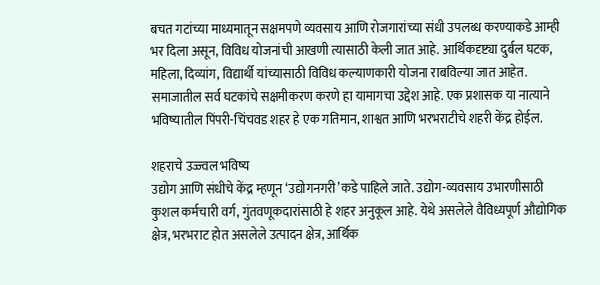बचत गटांच्या माध्यमातून सक्षमपणे व्यवसाय आणि रोजगारांच्या संधी उपलब्ध करण्याकडे आम्ही भर दिला असून, विविध योजनांची आखणी त्यासाठी केली जात आहे. आर्थिकदृष्ट्या दुर्बल घटक, महिला, दिव्यांग, विद्यार्थी यांच्यासाठी विविध कल्याणकारी योजना राबविल्या जात आहेत. समाजातील सर्व घटकांचे सक्षमीकरण करणे हा यामागचा उद्देश आहे. एक प्रशासक या नात्याने भविष्यातील पिंपरी-चिंचवड शहर हे एक गतिमान, शाश्वत आणि भरभराटीचे शहरी केंद्र होईल.

शहराचे उज्ज्वल भविष्य
उद्योग आणि संधीचे केंद्र म्हणून ‘उद्योगनगरी’कडे पाहिले जाते. उद्योग-व्यवसाय उभारणीसाठी कुशल कर्मचारी वर्ग, गुंतवणूकदारांसाठी हे शहर अनुकूल आहे. येथे असलेले वैविध्यपूर्ण औद्योगिक क्षेत्र, भरभराट होत असलेले उत्पादन क्षेत्र, आर्थिक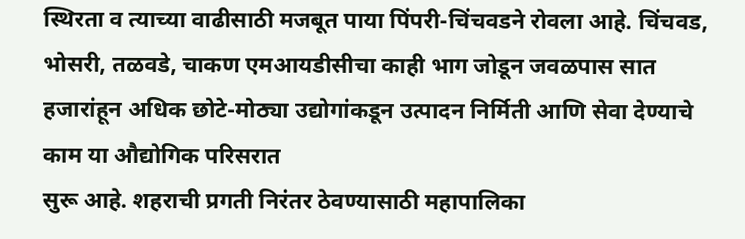स्थिरता व त्याच्या वाढीसाठी मजबूत पाया पिंपरी-चिंचवडने रोवला आहे. चिंचवड, भोसरी, तळवडे, चाकण एमआयडीसीचा काही भाग जोडून जवळपास सात हजारांहून अधिक छोटे-मोठ्या उद्योगांकडून उत्पादन निर्मिती आणि सेवा देण्याचे काम या औद्योगिक परिसरात
सुरू आहे. शहराची प्रगती निरंतर ठेवण्यासाठी महापालिका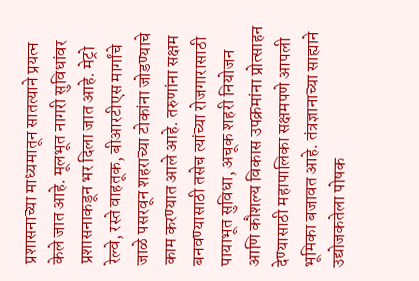प्रशासनाच्या माध्यमातून सातत्याने प्रयत्न केले जात आहे. मूलभूत नागरी सुविधांवर प्रशासनाकडून भर दिला जात आहे. मेट्रो रेल्वे, रस्ते वाहतूक, बीआरटीएस मार्गांचे जाळे पसरवून शहराच्या टोकांना जोडण्याचे काम करण्यात आले आहे. तरुणांना सक्षम बनवण्यासाठी तसेच त्यांच्या रोजगारासाठी पायाभूत सुविधा, अचूक शहरी नियोजन आणि कौशल्य विकास उपक्रमांना प्रोत्साहन देण्यासाठी महापालिका सक्षमपणे आपली भूमिका बजावत आहे. तंत्रज्ञानाच्या साह्याने उद्योजकतेला पोषक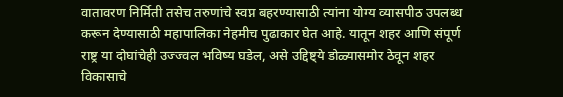वातावरण निर्मिती तसेच तरुणांचे स्वप्न बहरण्यासाठी त्यांना योग्य व्यासपीठ उपलब्ध करून देण्यासाठी महापालिका नेहमीच पुढाकार घेत आहे. यातून शहर आणि संपूर्ण राष्ट्र या दोघांचेही उज्ज्वल भविष्य घडेल, असे उद्दिष्ट्ये डोळ्यासमोर ठेवून शहर विकासाचे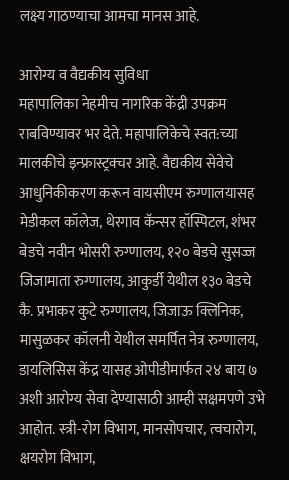लक्ष्य गाठण्याचा आमचा मानस आहे.

आरोग्य व वैद्यकीय सुविधा
महापालिका नेहमीच नागरिक केंद्री उपक्रम राबविण्यावर भर देते. महापालिकेचे स्वत:च्या मालकीचे इन्फ्रास्ट्रक्चर आहे. वैद्यकीय सेवेचे आधुनिकीकरण करून वायसीएम रुग्णालयासह मेडीकल कॉलेज, थेरगाव कॅन्सर हॉस्पिटल, शंभर बेडचे नवीन भोसरी रुग्णालय, १२० बेडचे सुसज्ज जिजामाता रुग्णालय, आकुर्डी येथील १३० बेडचे कै. प्रभाकर कुटे रुग्णालय, जिजाऊ क्लिनिक, मासुळकर कॉलनी येथील समर्पित नेत्र रुग्णालय, डायलिसिस केंद्र यासह ओपीडीमार्फत २४ बाय ७ अशी आरोग्य सेवा देण्यासाठी आम्ही सक्षमपणे उभे आहोत. स्त्री-रोग विभाग, मानसोपचार, त्वचारोग, क्षयरोग विभाग,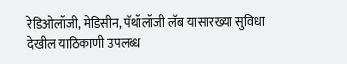रेडिओलॉजी, मेडिसीन, पॅथॉलॉजी लॅब यासारख्या सुविधा देखील याठिकाणी उपलब्ध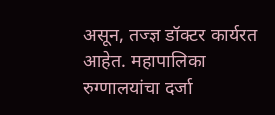असून, तज्ज्ञ डॉक्टर कार्यरत आहेत. महापालिका रुग्णालयांचा दर्जा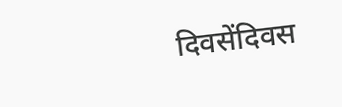दिवसेंदिवस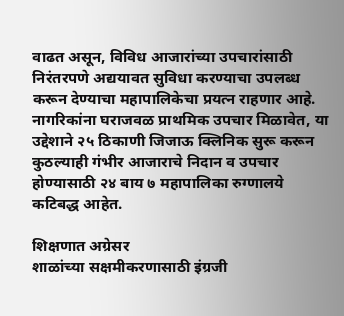वाढत असून, विविध आजारांच्या उपचारांसाठी निरंतरपणे अद्ययावत सुविधा करण्याचा उपलब्ध करून देण्याचा महापालिकेचा प्रयत्न राहणार आहे. नागरिकांना घराजवळ प्राथमिक उपचार मिळावेत, या उद्देशाने २५ ठिकाणी जिजाऊ क्लिनिक सुरू करून कुठल्याही गंभीर आजाराचे निदान व उपचार होण्यासाठी २४ बाय ७ महापालिका रुग्णालये कटिबद्ध आहेत.

शिक्षणात अग्रेसर
शाळांच्या सक्षमीकरणासाठी इंग्रजी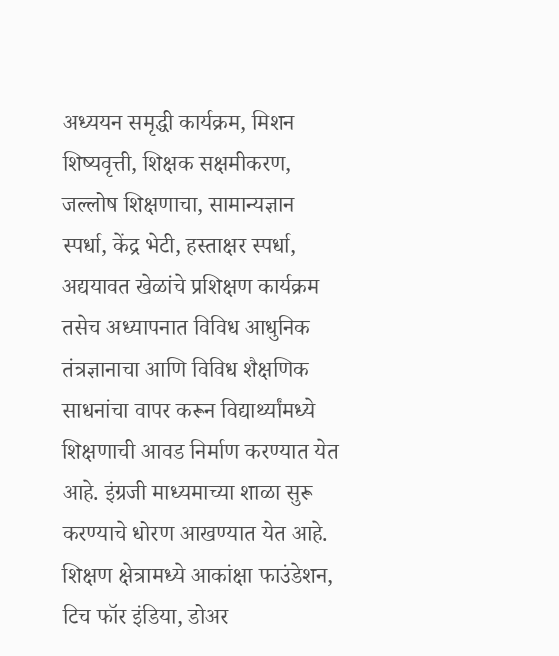अध्ययन समृद्धी कार्यक्रम, मिशन शिष्यवृत्ती, शिक्षक सक्षमीकरण, जल्लोष शिक्षणाचा, सामान्यज्ञान स्पर्धा, केंद्र भेटी, हस्ताक्षर स्पर्धा, अद्ययावत खेळांचे प्रशिक्षण कार्यक्रम तसेच अध्यापनात विविध आधुनिक तंत्रज्ञानाचा आणि विविध शैक्षणिक साधनांचा वापर करून विद्यार्थ्यांमध्ये शिक्षणाची आवड निर्माण करण्यात येत आहे. इंग्रजी माध्यमाच्या शाळा सुरू करण्याचे धोरण आखण्यात येत आहे. शिक्षण क्षेत्रामध्ये आकांक्षा फाउंडेशन, टिच फॉर इंडिया, डोअर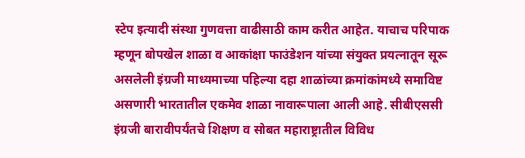स्टेप इत्यादी संस्था गुणवत्ता वाढीसाठी काम करीत आहेत. याचाच परिपाक म्हणून बोपखेल शाळा व आकांक्षा फाउंडेशन यांच्या संयुक्त प्रयत्नातून सूरू असलेली इंग्रजी माध्यमाच्या पहिल्या दहा शाळांच्या क्रमांकांमध्ये समाविष्ट असणारी भारतातील एकमेव शाळा नावारूपाला आली आहे. सीबीएससी इंग्रजी बारावीपर्यंतचे शिक्षण व सोबत महाराष्ट्रातील विविध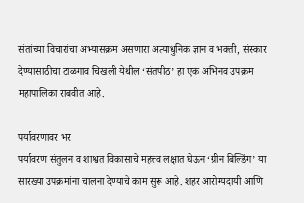संतांच्या विचारांचा अभ्यासक्रम असणारा अत्याधुनिक ज्ञान व भक्ती, संस्कार देण्यासाठीचा टाळगाव चिखली येथील ‘संतपीठ’ हा एक अभिनव उपक्रम महापालिका राबवीत आहे.

पर्यावरणावर भर
पर्यावरण संतुलन व शाश्वत विकासाचे महत्त्व लक्षात घेऊन ‘ग्रीन बिल्डिंग’ या सारख्या उपक्रमांना चालना देण्याचे काम सुरू आहे. शहर आरोग्यदायी आणि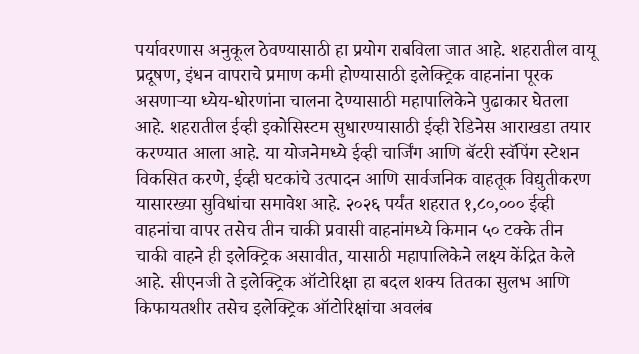पर्यावरणास अनुकूल ठेवण्यासाठी हा प्रयोग राबविला जात आहे. शहरातील वायू प्रदूषण, इंधन वापराचे प्रमाण कमी होण्यासाठी इलेक्ट्रिक वाहनांना पूरक असणाऱ्या ध्येय-धोरणांना चालना देण्यासाठी महापालिकेने पुढाकार घेतला आहे. शहरातील ईव्ही इकोसिस्टम सुधारण्यासाठी ईव्ही रेडिनेस आराखडा तयार करण्यात आला आहे. या योजनेमध्ये ईव्ही चार्जिंग आणि बॅटरी स्वॅपिंग स्टेशन विकसित करणे, ईव्ही घटकांचे उत्पादन आणि सार्वजनिक वाहतूक विद्युतीकरण यासारख्या सुविधांचा समावेश आहे. २०२६ पर्यंत शहरात १,८०,००० ईव्ही वाहनांचा वापर तसेच तीन चाकी प्रवासी वाहनांमध्ये किमान ५० टक्के तीन चाकी वाहने ही इलेक्ट्रिक असावीत, यासाठी महापालिकेने लक्ष्य केंद्रित केले आहे. सीएनजी ते इलेक्ट्रिक ऑटोरिक्षा हा बदल शक्य तितका सुलभ आणि किफायतशीर तसेच इलेक्ट्रिक ऑटोरिक्षांचा अवलंब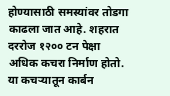होण्यासाठी समस्यांवर तोडगा काढला जात आहे. शहरात दररोज १२०० टन पेक्षा अधिक कचरा निर्माण होतो. या कचऱ्यातून कार्बन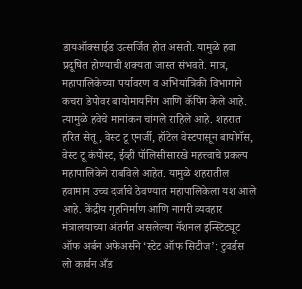डायऑक्साईड उत्सर्जित होत असतो. यामुळे हवा प्रदूषित होण्याची शक्यता जास्त संभवते. मात्र, महापालिकेच्या पर्यावरण व अभियांत्रिकी विभागाने कचरा डेपोवर बायोमायनिंग आणि कॅपिंग केले आहे. त्यामुळे हवेचे मानांकन चांगले राहिले आहे. शहरात हरित सेतू, वेस्ट टू एनर्जी, हॉटेल वेस्टपासून बायोगॅस, वेस्ट टू कंपोस्ट, ईव्ही पॉलिसीसारखे महत्त्वाचे प्रकल्प महापालिकेने राबविले आहेत. यामुळे शहरातील हवामान उच्च दर्जाचे ठेवण्यात महापालिकेला यश आले आहे. केंद्रीय गृहनिर्माण आणि नागरी व्यवहार मंत्रालयाच्या अंतर्गत असलेल्या नॅशनल इन्स्टिट्यूट ऑफ अर्बन अफेअर्सने ‘स्टेट ऑफ सिटीज’: टुवर्डस लो कार्बन अँड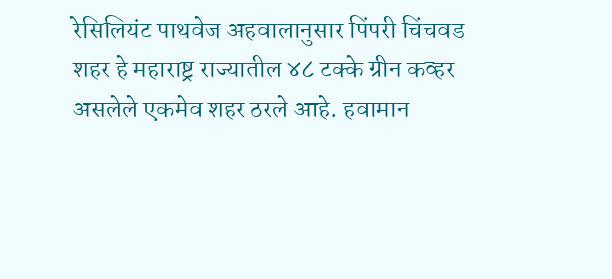रेसिलियंट पाथवेज अहवालानुसार पिंपरी चिंचवड शहर हे महाराष्ट्र राज्यातील ४८ टक्के ग्रीन कव्हर असलेले एकमेव शहर ठरले आहे. हवामान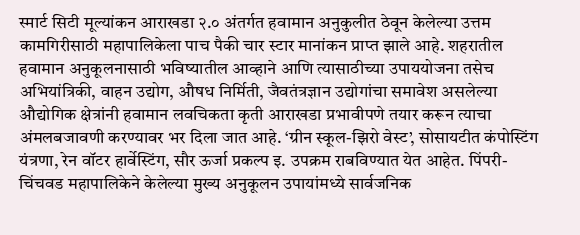स्मार्ट सिटी मूल्यांकन आराखडा २.० अंतर्गत हवामान अनुकुलीत ठेवून केलेल्या उत्तम कामगिरीसाठी महापालिकेला पाच पैकी चार स्टार मानांकन प्राप्त झाले आहे. शहरातील हवामान अनुकूलनासाठी भविष्यातील आव्हाने आणि त्यासाठीच्या उपाययोजना तसेच अभियांत्रिकी, वाहन उद्योग, औषध निर्मिती, जैवतंत्रज्ञान उद्योगांचा समावेश असलेल्या औद्योगिक क्षेत्रांनी हवामान लवचिकता कृती आराखडा प्रभावीपणे तयार करून त्याचा अंमलबजावणी करण्यावर भर दिला जात आहे. ‘ग्रीन स्कूल-झिरो वेस्ट’, सोसायटीत कंपोस्टिंग यंत्रणा, रेन वॉटर हार्वेस्टिंग, सौर ऊर्जा प्रकल्प इ. उपक्रम राबविण्यात येत आहेत. पिंपरी-चिंचवड महापालिकेने केलेल्या मुख्य अनुकूलन उपायांमध्ये सार्वजनिक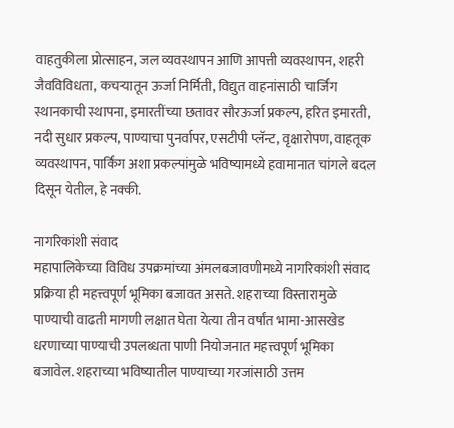वाहतुकीला प्रोत्साहन, जल व्यवस्थापन आणि आपत्ती व्यवस्थापन, शहरी जैवविविधता, कचऱ्यातून ऊर्जा निर्मिती, विद्युत वाहनांसाठी चार्जिंग स्थानकाची स्थापना, इमारतींच्या छतावर सौरऊर्जा प्रकल्प, हरित इमारती, नदी सुधार प्रकल्प, पाण्याचा पुनर्वापर, एसटीपी प्लॅन्ट, वृक्षारोपण, वाहतूक व्यवस्थापन, पार्किंग अशा प्रकल्पांमुळे भविष्यामध्ये हवामानात चांगले बदल दिसून येतील, हे नक्की.

नागरिकांशी संवाद
महापालिकेच्या विविध उपक्रमांच्या अंमलबजावणीमध्ये नागरिकांशी संवाद प्रक्रिया ही महत्त्वपूर्ण भूमिका बजावत असते. शहराच्या विस्तारामुळे पाण्याची वाढती मागणी लक्षात घेता येत्या तीन वर्षांत भामा-आसखेड धरणाच्या पाण्याची उपलब्धता पाणी नियोजनात महत्त्वपूर्ण भूमिका बजावेल. शहराच्या भविष्यातील पाण्याच्या गरजांसाठी उत्तम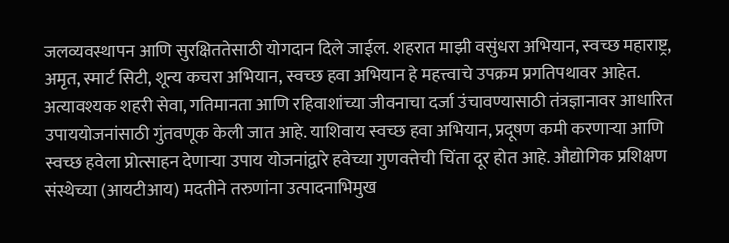जलव्यवस्थापन आणि सुरक्षिततेसाठी योगदान दिले जाईल. शहरात माझी वसुंधरा अभियान, स्वच्छ महाराष्ट्र, अमृत, स्मार्ट सिटी, शून्य कचरा अभियान, स्वच्छ हवा अभियान हे महत्त्वाचे उपक्रम प्रगतिपथावर आहेत. अत्यावश्यक शहरी सेवा, गतिमानता आणि रहिवाशांच्या जीवनाचा दर्जा उंचावण्यासाठी तंत्रज्ञानावर आधारित उपाययोजनांसाठी गुंतवणूक केली जात आहे. याशिवाय स्वच्छ हवा अभियान, प्रदूषण कमी करणाऱ्या आणि स्वच्छ हवेला प्रोत्साहन देणाऱ्या उपाय योजनांद्वारे हवेच्या गुणवत्तेची चिंता दूर होत आहे. औद्योगिक प्रशिक्षण संस्थेच्या (आयटीआय) मदतीने तरुणांना उत्पादनाभिमुख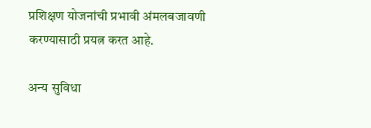प्रशिक्षण योजनांची प्रभावी अंमलबजावणी करण्यासाठी प्रयत्न करत आहे.

अन्य सुविधा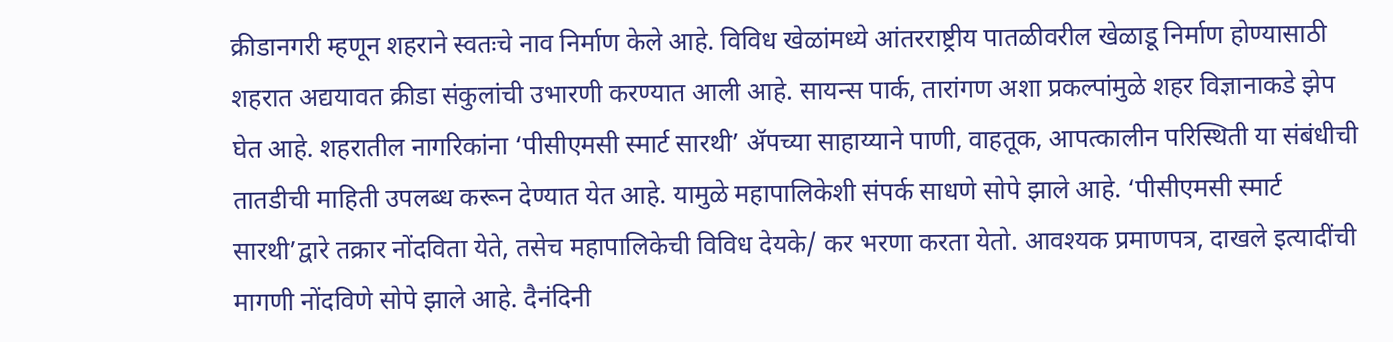क्रीडानगरी म्हणून शहराने स्वतःचे नाव निर्माण केले आहे. विविध खेळांमध्ये आंतरराष्ट्रीय पातळीवरील खेळाडू निर्माण होण्यासाठी शहरात अद्ययावत क्रीडा संकुलांची उभारणी करण्यात आली आहे. सायन्स पार्क, तारांगण अशा प्रकल्पांमुळे शहर विज्ञानाकडे झेप घेत आहे. शहरातील नागरिकांना ‘पीसीएमसी स्मार्ट सारथी’ ॲपच्या साहाय्याने पाणी, वाहतूक, आपत्कालीन परिस्थिती या संबंधीची तातडीची माहिती उपलब्ध करून देण्यात येत आहे. यामुळे महापालिकेशी संपर्क साधणे सोपे झाले आहे. ‘पीसीएमसी स्मार्ट सारथी’द्वारे तक्रार नोंदविता येते, तसेच महापालिकेची विविध देयके/ कर भरणा करता येतो. आवश्यक प्रमाणपत्र, दाखले इत्यादींची मागणी नोंदविणे सोपे झाले आहे. दैनंदिनी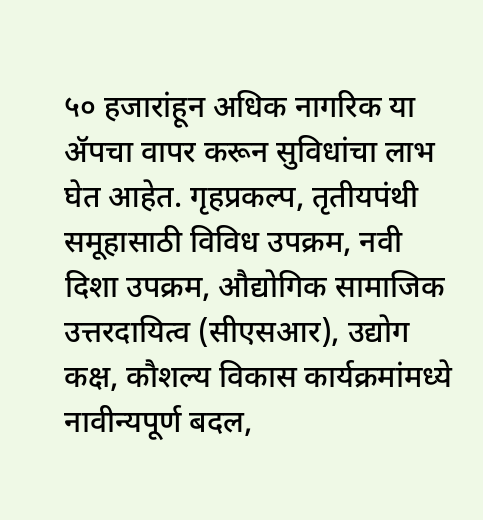५० हजारांहून अधिक नागरिक या ॲपचा वापर करून सुविधांचा लाभ घेत आहेत. गृहप्रकल्प, तृतीयपंथी समूहासाठी विविध उपक्रम, नवी दिशा उपक्रम, औद्योगिक सामाजिक उत्तरदायित्व (सीएसआर), उद्योग कक्ष, कौशल्य विकास कार्यक्रमांमध्ये नावीन्यपूर्ण बदल,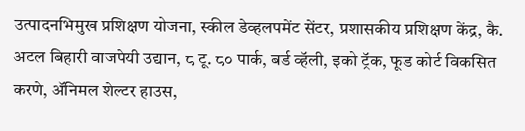उत्पादनभिमुख प्रशिक्षण योजना, स्कील डेव्हलपमेंट सेंटर, प्रशासकीय प्रशिक्षण केंद्र, कै. अटल बिहारी वाजपेयी उद्यान, ८ टू. ८० पार्क, बर्ड व्हॅली, इको ट्रॅक, फूड कोर्ट विकसित करणे, ॲनिमल शेल्टर हाउस,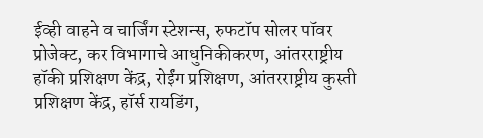ईव्ही वाहने व चार्जिंग स्टेशन्स, रुफटॉप सोलर पॉवर प्रोजेक्ट, कर विभागाचे आधुनिकीकरण, आंतरराष्ट्रीय हॉकी प्रशिक्षण केंद्र, रोईंग प्रशिक्षण, आंतरराष्ट्रीय कुस्ती प्रशिक्षण केंद्र, हॉर्स रायडिंग,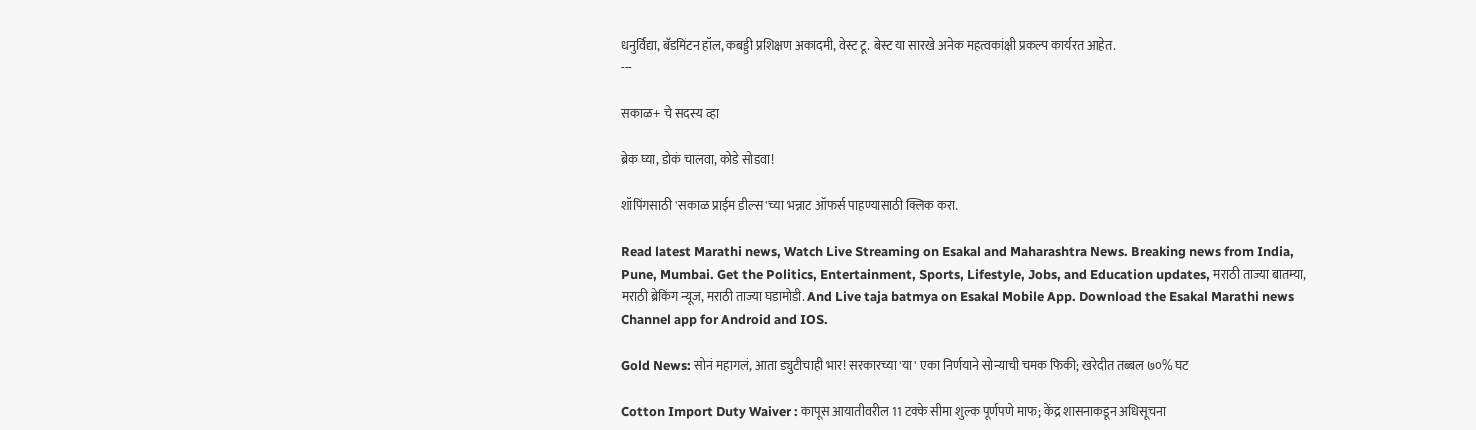धनुर्विद्या, बॅडमिंटन हॉल, कबड्डी प्रशिक्षण अकादमी, वेस्ट टू. बेस्ट या सारखे अनेक महत्वकांक्षी प्रकल्प कार्यरत आहेत.
---

सकाळ+ चे सदस्य व्हा

ब्रेक घ्या, डोकं चालवा, कोडे सोडवा!

शॉपिंगसाठी 'सकाळ प्राईम डील्स'च्या भन्नाट ऑफर्स पाहण्यासाठी क्लिक करा.

Read latest Marathi news, Watch Live Streaming on Esakal and Maharashtra News. Breaking news from India, Pune, Mumbai. Get the Politics, Entertainment, Sports, Lifestyle, Jobs, and Education updates, मराठी ताज्या बातम्या, मराठी ब्रेकिंग न्यूज, मराठी ताज्या घडामोडी. And Live taja batmya on Esakal Mobile App. Download the Esakal Marathi news Channel app for Android and IOS.

Gold News: सोनं महागलं, आता ड्युटीचाही भार! सरकारच्या 'या' एका निर्णयाने सोन्याची चमक फिकी; खरेदीत तब्बल ७०% घट

Cotton Import Duty Waiver : कापूस आयातीवरील 11 टक्के सीमा शुल्क पूर्णपणे माफ; केंद्र शासनाकडून अधिसूचना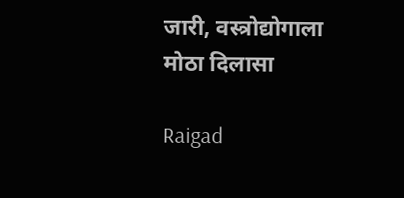जारी, वस्त्रोद्योगाला मोठा दिलासा

Raigad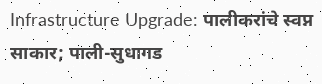Infrastructure Upgrade: पालीकरांचे स्वप्न साकार; पाली-सुधागड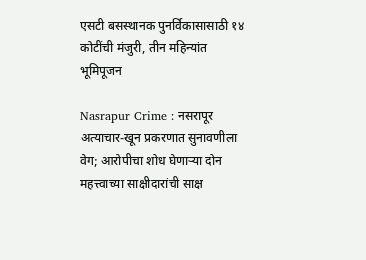एसटी बसस्थानक पुनर्विकासासाठी १४ कोटींची मंजुरी, तीन महिन्यांत भूमिपूजन

Nasrapur Crime : नसरापूर अत्याचार-खून प्रकरणात सुनावणीला वेग; आरोपीचा शोध घेणाऱ्या दोन महत्त्वाच्या साक्षीदारांची साक्ष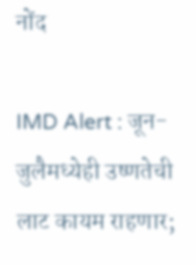नोंद

IMD Alert : जून-जुलैमध्येही उष्णतेची लाट कायम राहणार;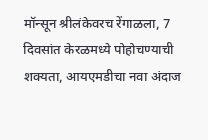मॉन्सून श्रीलंकेवरच रेंगाळला, 7 दिवसांत केरळमध्ये पोहोचण्याची शक्यता, आयएमडीचा नवा अंदाज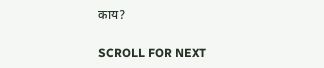काय?

SCROLL FOR NEXT